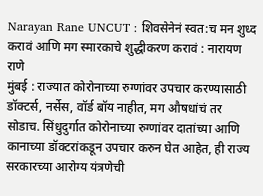Narayan Rane UNCUT : शिवसेनेनं स्वत:च मन शुध्द करावं आणि मग स्मारकाचे शुद्धीकरण करावं : नारायण राणे
मुंबई : राज्यात कोरोनाच्या रुग्णांवर उपचार करण्यासाठी डॉक्टर्स, नर्सेस, वॉर्ड बॉय नाहीत, मग औषधांचं तर सोडाच. सिंधुदुर्गात कोरोनाच्या रुग्णांवर दातांच्या आणि कानाच्या डॉक्टरांकडून उपचार करुन घेत आहेत, ही राज्य सरकारच्या आरोग्य यंत्रणेची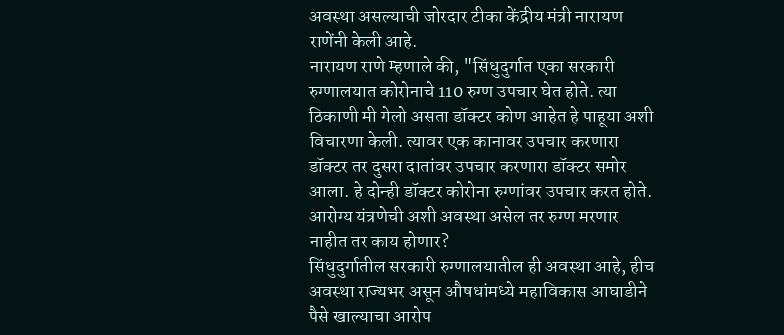अवस्था असल्याची जोरदार टीका केंद्रीय मंत्री नारायण राणेंनी केली आहे.
नारायण राणे म्हणाले की, "सिंधुदुर्गात एका सरकारी रुग्णालयात कोरोनाचे 110 रुग्ण उपचार घेत होते. त्या ठिकाणी मी गेलो असता डॉक्टर कोण आहेत हे पाहूया अशी विचारणा केली. त्यावर एक कानावर उपचार करणारा डॉक्टर तर दुसरा दातांवर उपचार करणारा डॉक्टर समोर आला. हे दोन्ही डॉक्टर कोरोना रुग्णांवर उपचार करत होते. आरोग्य यंत्रणेची अशी अवस्था असेल तर रुग्ण मरणार नाहीत तर काय होणार?
सिंधुदुर्गातील सरकारी रुग्णालयातील ही अवस्था आहे, हीच अवस्था राज्यभर असून औषधांमध्ये महाविकास आघाडीने पैसे खाल्याचा आरोप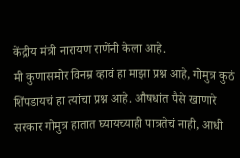केंद्रीय मंत्री नारायण राणेंनी केला आहे.
मी कुणासमोर विनम्र व्हावं हा माझा प्रश्न आहे, गोमुत्र कुठं शिंपडायचं हा त्यांचा प्रश्न आहे. औषधांत पैसे खाणारे सरकार गोमुत्र हातात घ्यायच्याही पात्रतेचं नाही, आधी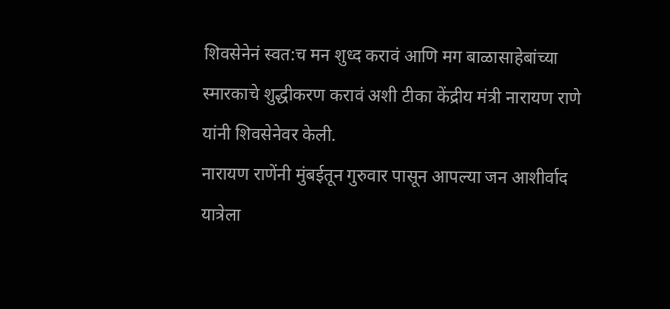शिवसेनेनं स्वत:च मन शुध्द करावं आणि मग बाळासाहेबांच्या स्मारकाचे शुद्धीकरण करावं अशी टीका केंद्रीय मंत्री नारायण राणे यांनी शिवसेनेवर केली.
नारायण राणेंनी मुंबईतून गुरुवार पासून आपल्या जन आशीर्वाद यात्रेला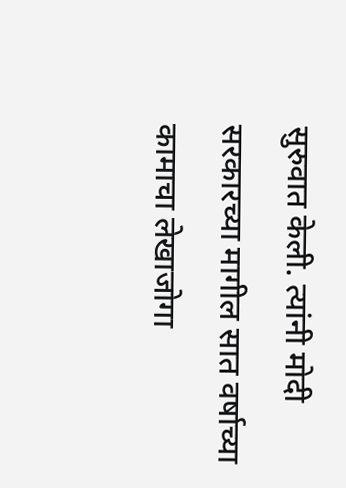सुरुवात केली. त्यांनी मोदी सरकारच्या मागील सात वर्षाच्या कामाचा लेखाजोगा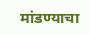मांडण्याचा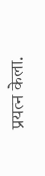प्रयत्न केला.